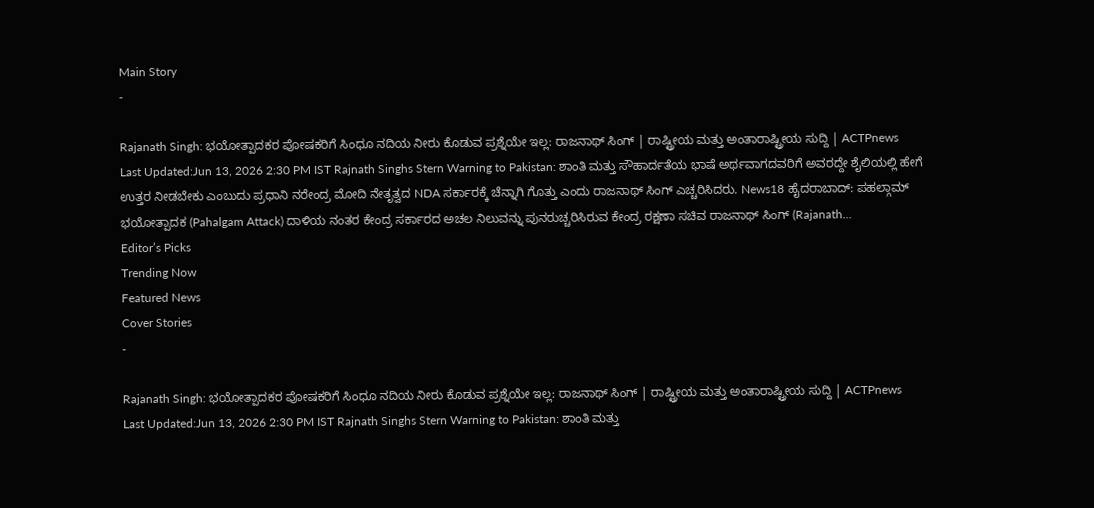Main Story
-

Rajanath Singh: ಭಯೋತ್ಪಾದಕರ ಪೋಷಕರಿಗೆ ಸಿಂಧೂ ನದಿಯ ನೀರು ಕೊಡುವ ಪ್ರಶ್ನೆಯೇ ಇಲ್ಲ: ರಾಜನಾಥ್ ಸಿಂಗ್ | ರಾಷ್ಟ್ರೀಯ ಮತ್ತು ಅಂತಾರಾಷ್ಟ್ರೀಯ ಸುದ್ದಿ | ACTPnews
Last Updated:Jun 13, 2026 2:30 PM IST Rajnath Singhs Stern Warning to Pakistan: ಶಾಂತಿ ಮತ್ತು ಸೌಹಾರ್ದತೆಯ ಭಾಷೆ ಅರ್ಥವಾಗದವರಿಗೆ ಅವರದ್ದೇ ಶೈಲಿಯಲ್ಲಿ ಹೇಗೆ ಉತ್ತರ ನೀಡಬೇಕು ಎಂಬುದು ಪ್ರಧಾನಿ ನರೇಂದ್ರ ಮೋದಿ ನೇತೃತ್ವದ NDA ಸರ್ಕಾರಕ್ಕೆ ಚೆನ್ನಾಗಿ ಗೊತ್ತು ಎಂದು ರಾಜನಾಥ್ ಸಿಂಗ್ ಎಚ್ಚರಿಸಿದರು. News18 ಹೈದರಾಬಾದ್: ಪಹಲ್ಗಾಮ್ ಭಯೋತ್ಪಾದಕ (Pahalgam Attack) ದಾಳಿಯ ನಂತರ ಕೇಂದ್ರ ಸರ್ಕಾರದ ಅಚಲ ನಿಲುವನ್ನು ಪುನರುಚ್ಚರಿಸಿರುವ ಕೇಂದ್ರ ರಕ್ಷಣಾ ಸಚಿವ ರಾಜನಾಥ್ ಸಿಂಗ್ (Rajanath…
Editor’s Picks
Trending Now
Featured News
Cover Stories
-

Rajanath Singh: ಭಯೋತ್ಪಾದಕರ ಪೋಷಕರಿಗೆ ಸಿಂಧೂ ನದಿಯ ನೀರು ಕೊಡುವ ಪ್ರಶ್ನೆಯೇ ಇಲ್ಲ: ರಾಜನಾಥ್ ಸಿಂಗ್ | ರಾಷ್ಟ್ರೀಯ ಮತ್ತು ಅಂತಾರಾಷ್ಟ್ರೀಯ ಸುದ್ದಿ | ACTPnews
Last Updated:Jun 13, 2026 2:30 PM IST Rajnath Singhs Stern Warning to Pakistan: ಶಾಂತಿ ಮತ್ತು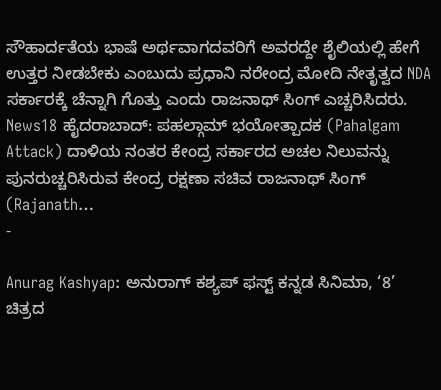ಸೌಹಾರ್ದತೆಯ ಭಾಷೆ ಅರ್ಥವಾಗದವರಿಗೆ ಅವರದ್ದೇ ಶೈಲಿಯಲ್ಲಿ ಹೇಗೆ ಉತ್ತರ ನೀಡಬೇಕು ಎಂಬುದು ಪ್ರಧಾನಿ ನರೇಂದ್ರ ಮೋದಿ ನೇತೃತ್ವದ NDA ಸರ್ಕಾರಕ್ಕೆ ಚೆನ್ನಾಗಿ ಗೊತ್ತು ಎಂದು ರಾಜನಾಥ್ ಸಿಂಗ್ ಎಚ್ಚರಿಸಿದರು. News18 ಹೈದರಾಬಾದ್: ಪಹಲ್ಗಾಮ್ ಭಯೋತ್ಪಾದಕ (Pahalgam Attack) ದಾಳಿಯ ನಂತರ ಕೇಂದ್ರ ಸರ್ಕಾರದ ಅಚಲ ನಿಲುವನ್ನು ಪುನರುಚ್ಚರಿಸಿರುವ ಕೇಂದ್ರ ರಕ್ಷಣಾ ಸಚಿವ ರಾಜನಾಥ್ ಸಿಂಗ್ (Rajanath…
-

Anurag Kashyap: ಅನುರಾಗ್ ಕಶ್ಯಪ್ ಫಸ್ಟ್ ಕನ್ನಡ ಸಿನಿಮಾ, ‘8’ ಚಿತ್ರದ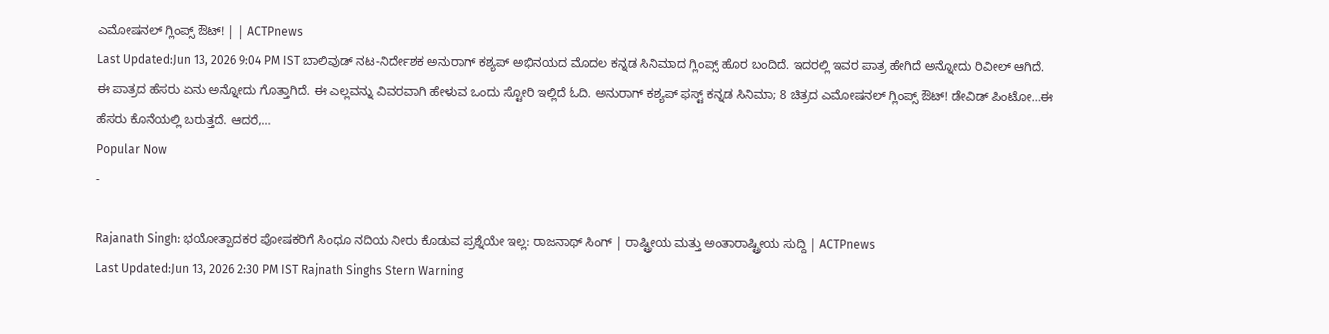ಎಮೋಷನಲ್ ಗ್ಲಿಂಪ್ಸ್ ಔಟ್! | | ACTPnews
Last Updated:Jun 13, 2026 9:04 PM IST ಬಾಲಿವುಡ್ ನಟ-ನಿರ್ದೇಶಕ ಅನುರಾಗ್ ಕಶ್ಯಪ್ ಅಭಿನಯದ ಮೊದಲ ಕನ್ನಡ ಸಿನಿಮಾದ ಗ್ಲಿಂಪ್ಸ್ ಹೊರ ಬಂದಿದೆ. ಇದರಲ್ಲಿ ಇವರ ಪಾತ್ರ ಹೇಗಿದೆ ಅನ್ನೋದು ರಿವೀಲ್ ಆಗಿದೆ. ಈ ಪಾತ್ರದ ಹೆಸರು ಏನು ಅನ್ನೋದು ಗೊತ್ತಾಗಿದೆ. ಈ ಎಲ್ಲವನ್ನು ವಿವರವಾಗಿ ಹೇಳುವ ಒಂದು ಸ್ಟೋರಿ ಇಲ್ಲಿದೆ ಓದಿ. ಅನುರಾಗ್ ಕಶ್ಯಪ್ ಫಸ್ಟ್ ಕನ್ನಡ ಸಿನಿಮಾ; 8 ಚಿತ್ರದ ಎಮೋಷನಲ್ ಗ್ಲಿಂಪ್ಸ್ ಔಟ್! ಡೇವಿಡ್ ಪಿಂಟೋ…ಈ ಹೆಸರು ಕೊನೆಯಲ್ಲಿ ಬರುತ್ತದೆ. ಆದರೆ,…
Popular Now
-

Rajanath Singh: ಭಯೋತ್ಪಾದಕರ ಪೋಷಕರಿಗೆ ಸಿಂಧೂ ನದಿಯ ನೀರು ಕೊಡುವ ಪ್ರಶ್ನೆಯೇ ಇಲ್ಲ: ರಾಜನಾಥ್ ಸಿಂಗ್ | ರಾಷ್ಟ್ರೀಯ ಮತ್ತು ಅಂತಾರಾಷ್ಟ್ರೀಯ ಸುದ್ದಿ | ACTPnews
Last Updated:Jun 13, 2026 2:30 PM IST Rajnath Singhs Stern Warning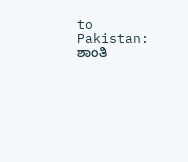to Pakistan: ಶಾಂತಿ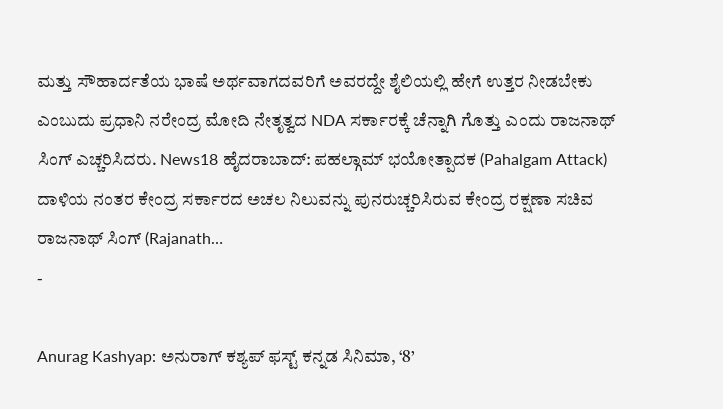ಮತ್ತು ಸೌಹಾರ್ದತೆಯ ಭಾಷೆ ಅರ್ಥವಾಗದವರಿಗೆ ಅವರದ್ದೇ ಶೈಲಿಯಲ್ಲಿ ಹೇಗೆ ಉತ್ತರ ನೀಡಬೇಕು ಎಂಬುದು ಪ್ರಧಾನಿ ನರೇಂದ್ರ ಮೋದಿ ನೇತೃತ್ವದ NDA ಸರ್ಕಾರಕ್ಕೆ ಚೆನ್ನಾಗಿ ಗೊತ್ತು ಎಂದು ರಾಜನಾಥ್ ಸಿಂಗ್ ಎಚ್ಚರಿಸಿದರು. News18 ಹೈದರಾಬಾದ್: ಪಹಲ್ಗಾಮ್ ಭಯೋತ್ಪಾದಕ (Pahalgam Attack) ದಾಳಿಯ ನಂತರ ಕೇಂದ್ರ ಸರ್ಕಾರದ ಅಚಲ ನಿಲುವನ್ನು ಪುನರುಚ್ಚರಿಸಿರುವ ಕೇಂದ್ರ ರಕ್ಷಣಾ ಸಚಿವ ರಾಜನಾಥ್ ಸಿಂಗ್ (Rajanath…
-

Anurag Kashyap: ಅನುರಾಗ್ ಕಶ್ಯಪ್ ಫಸ್ಟ್ ಕನ್ನಡ ಸಿನಿಮಾ, ‘8’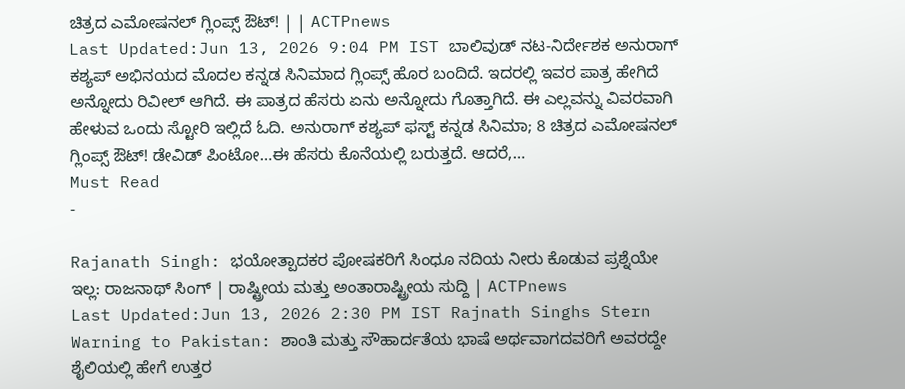ಚಿತ್ರದ ಎಮೋಷನಲ್ ಗ್ಲಿಂಪ್ಸ್ ಔಟ್! | | ACTPnews
Last Updated:Jun 13, 2026 9:04 PM IST ಬಾಲಿವುಡ್ ನಟ-ನಿರ್ದೇಶಕ ಅನುರಾಗ್ ಕಶ್ಯಪ್ ಅಭಿನಯದ ಮೊದಲ ಕನ್ನಡ ಸಿನಿಮಾದ ಗ್ಲಿಂಪ್ಸ್ ಹೊರ ಬಂದಿದೆ. ಇದರಲ್ಲಿ ಇವರ ಪಾತ್ರ ಹೇಗಿದೆ ಅನ್ನೋದು ರಿವೀಲ್ ಆಗಿದೆ. ಈ ಪಾತ್ರದ ಹೆಸರು ಏನು ಅನ್ನೋದು ಗೊತ್ತಾಗಿದೆ. ಈ ಎಲ್ಲವನ್ನು ವಿವರವಾಗಿ ಹೇಳುವ ಒಂದು ಸ್ಟೋರಿ ಇಲ್ಲಿದೆ ಓದಿ. ಅನುರಾಗ್ ಕಶ್ಯಪ್ ಫಸ್ಟ್ ಕನ್ನಡ ಸಿನಿಮಾ; 8 ಚಿತ್ರದ ಎಮೋಷನಲ್ ಗ್ಲಿಂಪ್ಸ್ ಔಟ್! ಡೇವಿಡ್ ಪಿಂಟೋ…ಈ ಹೆಸರು ಕೊನೆಯಲ್ಲಿ ಬರುತ್ತದೆ. ಆದರೆ,…
Must Read
-

Rajanath Singh: ಭಯೋತ್ಪಾದಕರ ಪೋಷಕರಿಗೆ ಸಿಂಧೂ ನದಿಯ ನೀರು ಕೊಡುವ ಪ್ರಶ್ನೆಯೇ ಇಲ್ಲ: ರಾಜನಾಥ್ ಸಿಂಗ್ | ರಾಷ್ಟ್ರೀಯ ಮತ್ತು ಅಂತಾರಾಷ್ಟ್ರೀಯ ಸುದ್ದಿ | ACTPnews
Last Updated:Jun 13, 2026 2:30 PM IST Rajnath Singhs Stern Warning to Pakistan: ಶಾಂತಿ ಮತ್ತು ಸೌಹಾರ್ದತೆಯ ಭಾಷೆ ಅರ್ಥವಾಗದವರಿಗೆ ಅವರದ್ದೇ ಶೈಲಿಯಲ್ಲಿ ಹೇಗೆ ಉತ್ತರ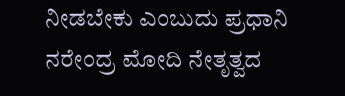ನೀಡಬೇಕು ಎಂಬುದು ಪ್ರಧಾನಿ ನರೇಂದ್ರ ಮೋದಿ ನೇತೃತ್ವದ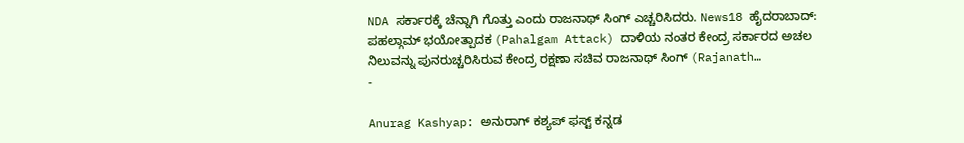NDA ಸರ್ಕಾರಕ್ಕೆ ಚೆನ್ನಾಗಿ ಗೊತ್ತು ಎಂದು ರಾಜನಾಥ್ ಸಿಂಗ್ ಎಚ್ಚರಿಸಿದರು. News18 ಹೈದರಾಬಾದ್: ಪಹಲ್ಗಾಮ್ ಭಯೋತ್ಪಾದಕ (Pahalgam Attack) ದಾಳಿಯ ನಂತರ ಕೇಂದ್ರ ಸರ್ಕಾರದ ಅಚಲ ನಿಲುವನ್ನು ಪುನರುಚ್ಚರಿಸಿರುವ ಕೇಂದ್ರ ರಕ್ಷಣಾ ಸಚಿವ ರಾಜನಾಥ್ ಸಿಂಗ್ (Rajanath…
-

Anurag Kashyap: ಅನುರಾಗ್ ಕಶ್ಯಪ್ ಫಸ್ಟ್ ಕನ್ನಡ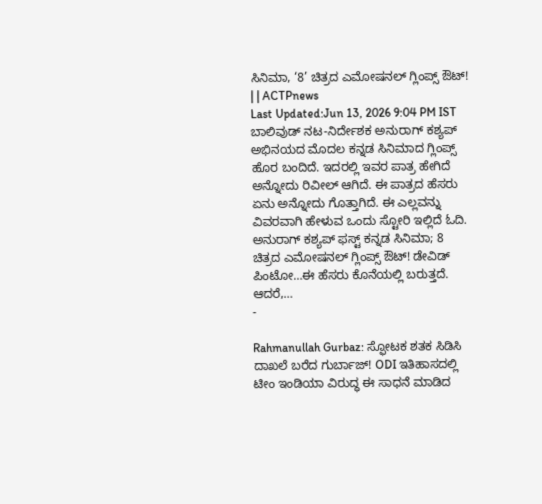ಸಿನಿಮಾ, ‘8’ ಚಿತ್ರದ ಎಮೋಷನಲ್ ಗ್ಲಿಂಪ್ಸ್ ಔಟ್! | | ACTPnews
Last Updated:Jun 13, 2026 9:04 PM IST ಬಾಲಿವುಡ್ ನಟ-ನಿರ್ದೇಶಕ ಅನುರಾಗ್ ಕಶ್ಯಪ್ ಅಭಿನಯದ ಮೊದಲ ಕನ್ನಡ ಸಿನಿಮಾದ ಗ್ಲಿಂಪ್ಸ್ ಹೊರ ಬಂದಿದೆ. ಇದರಲ್ಲಿ ಇವರ ಪಾತ್ರ ಹೇಗಿದೆ ಅನ್ನೋದು ರಿವೀಲ್ ಆಗಿದೆ. ಈ ಪಾತ್ರದ ಹೆಸರು ಏನು ಅನ್ನೋದು ಗೊತ್ತಾಗಿದೆ. ಈ ಎಲ್ಲವನ್ನು ವಿವರವಾಗಿ ಹೇಳುವ ಒಂದು ಸ್ಟೋರಿ ಇಲ್ಲಿದೆ ಓದಿ. ಅನುರಾಗ್ ಕಶ್ಯಪ್ ಫಸ್ಟ್ ಕನ್ನಡ ಸಿನಿಮಾ; 8 ಚಿತ್ರದ ಎಮೋಷನಲ್ ಗ್ಲಿಂಪ್ಸ್ ಔಟ್! ಡೇವಿಡ್ ಪಿಂಟೋ…ಈ ಹೆಸರು ಕೊನೆಯಲ್ಲಿ ಬರುತ್ತದೆ. ಆದರೆ,…
-

Rahmanullah Gurbaz: ಸ್ಫೋಟಕ ಶತಕ ಸಿಡಿಸಿ ದಾಖಲೆ ಬರೆದ ಗುರ್ಬಾಜ್! ODI ಇತಿಹಾಸದಲ್ಲಿ ಟೀಂ ಇಂಡಿಯಾ ವಿರುದ್ಧ ಈ ಸಾಧನೆ ಮಾಡಿದ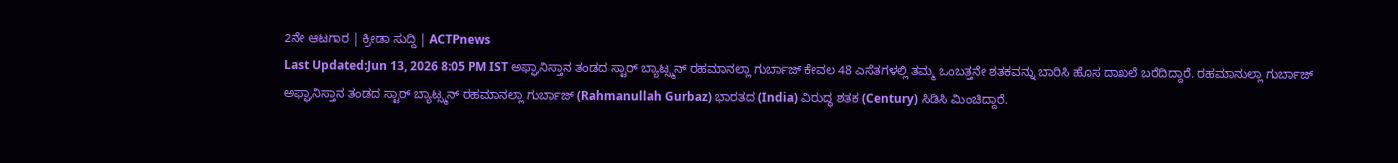2ನೇ ಆಟಗಾರ | ಕ್ರೀಡಾ ಸುದ್ದಿ | ACTPnews
Last Updated:Jun 13, 2026 8:05 PM IST ಅಫ್ಘಾನಿಸ್ತಾನ ತಂಡದ ಸ್ಟಾರ್ ಬ್ಯಾಟ್ಸ್ಮನ್ ರಹಮಾನಲ್ಲಾ ಗುರ್ಬಾಜ್ ಕೇವಲ 48 ಎಸೆತಗಳಲ್ಲಿ ತಮ್ಮ ಒಂಬತ್ತನೇ ಶತಕವನ್ನು ಬಾರಿಸಿ ಹೊಸ ದಾಖಲೆ ಬರೆದಿದ್ದಾರೆ. ರಹಮಾನುಲ್ಲಾ ಗುರ್ಬಾಜ್ ಅಫ್ಘಾನಿಸ್ತಾನ ತಂಡದ ಸ್ಟಾರ್ ಬ್ಯಾಟ್ಸ್ಮನ್ ರಹಮಾನಲ್ಲಾ ಗುರ್ಬಾಜ್ (Rahmanullah Gurbaz) ಭಾರತದ (India) ವಿರುದ್ಧ ಶತಕ (Century) ಸಿಡಿಸಿ ಮಿಂಚಿದ್ದಾರೆ.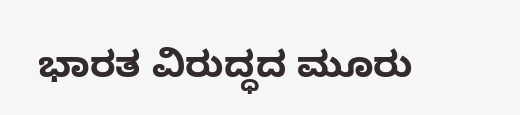ಭಾರತ ವಿರುದ್ಧದ ಮೂರು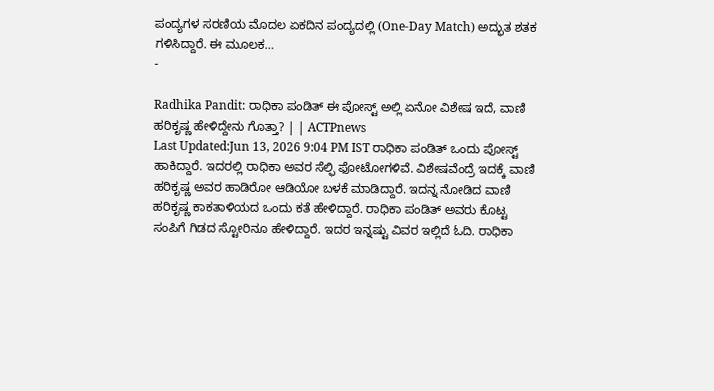ಪಂದ್ಯಗಳ ಸರಣಿಯ ಮೊದಲ ಏಕದಿನ ಪಂದ್ಯದಲ್ಲಿ (One-Day Match) ಅದ್ಭುತ ಶತಕ ಗಳಿಸಿದ್ದಾರೆ. ಈ ಮೂಲಕ…
-

Radhika Pandit: ರಾಧಿಕಾ ಪಂಡಿತ್ ಈ ಪೋಸ್ಟ್ ಅಲ್ಲಿ ಏನೋ ವಿಶೇಷ ಇದೆ, ವಾಣಿ ಹರಿಕೃಷ್ಣ ಹೇಳಿದ್ದೇನು ಗೊತ್ತಾ? | | ACTPnews
Last Updated:Jun 13, 2026 9:04 PM IST ರಾಧಿಕಾ ಪಂಡಿತ್ ಒಂದು ಪೋಸ್ಟ್ ಹಾಕಿದ್ದಾರೆ. ಇದರಲ್ಲಿ ರಾಧಿಕಾ ಅವರ ಸೆಲ್ಫಿ ಫೋಟೋಗಳಿವೆ. ವಿಶೇಷವೆಂದ್ರೆ ಇದಕ್ಕೆ ವಾಣಿ ಹರಿಕೃಷ್ಣ ಅವರ ಹಾಡಿರೋ ಆಡಿಯೋ ಬಳಕೆ ಮಾಡಿದ್ದಾರೆ. ಇದನ್ನ ನೋಡಿದ ವಾಣಿ ಹರಿಕೃಷ್ಣ ಕಾಕತಾಳಿಯದ ಒಂದು ಕತೆ ಹೇಳಿದ್ದಾರೆ. ರಾಧಿಕಾ ಪಂಡಿತ್ ಅವರು ಕೊಟ್ಟ ಸಂಪಿಗೆ ಗಿಡದ ಸ್ಟೋರಿನೂ ಹೇಳಿದ್ದಾರೆ. ಇದರ ಇನ್ನಷ್ಟು ವಿವರ ಇಲ್ಲಿದೆ ಓದಿ. ರಾಧಿಕಾ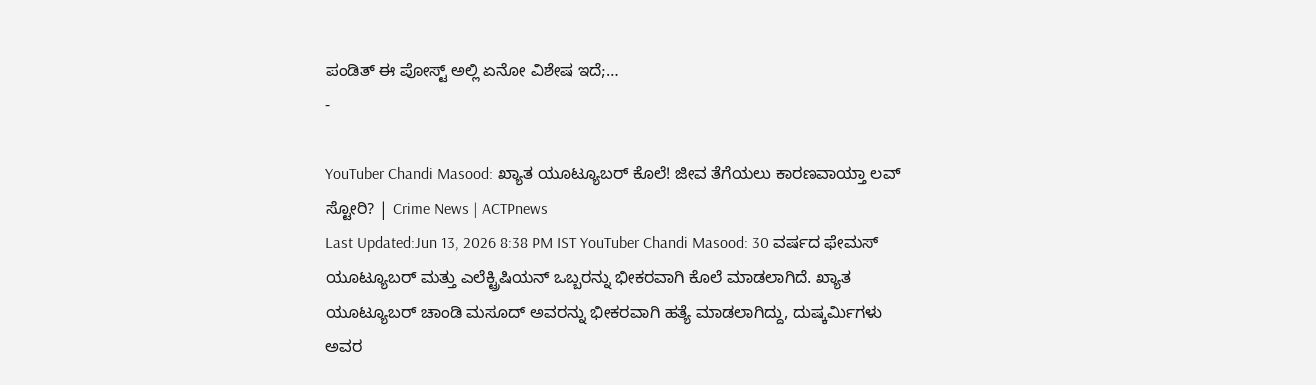ಪಂಡಿತ್ ಈ ಪೋಸ್ಟ್ ಅಲ್ಲಿ ಏನೋ ವಿಶೇಷ ಇದೆ;…
-

YouTuber Chandi Masood: ಖ್ಯಾತ ಯೂಟ್ಯೂಬರ್ ಕೊಲೆ! ಜೀವ ತೆಗೆಯಲು ಕಾರಣವಾಯ್ತಾ ಲವ್ ಸ್ಟೋರಿ? | Crime News | ACTPnews
Last Updated:Jun 13, 2026 8:38 PM IST YouTuber Chandi Masood: 30 ವರ್ಷದ ಫೇಮಸ್ ಯೂಟ್ಯೂಬರ್ ಮತ್ತು ಎಲೆಕ್ಟ್ರಿಷಿಯನ್ ಒಬ್ಬರನ್ನು ಭೀಕರವಾಗಿ ಕೊಲೆ ಮಾಡಲಾಗಿದೆ. ಖ್ಯಾತ ಯೂಟ್ಯೂಬರ್ ಚಾಂಡಿ ಮಸೂದ್ ಅವರನ್ನು ಭೀಕರವಾಗಿ ಹತ್ಯೆ ಮಾಡಲಾಗಿದ್ದು, ದುಷ್ಕರ್ಮಿಗಳು ಅವರ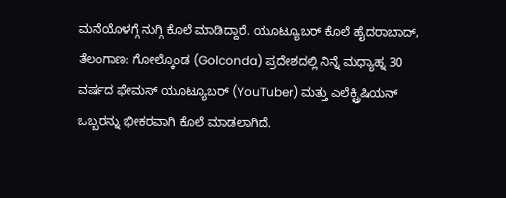ಮನೆಯೊಳಗ್ಗೆ ನುಗ್ಗಿ ಕೊಲೆ ಮಾಡಿದ್ದಾರೆ. ಯೂಟ್ಯೂಬರ್ ಕೊಲೆ ಹೈದರಾಬಾದ್, ತೆಲಂಗಾಣ: ಗೋಲ್ಕೊಂಡ (Golconda) ಪ್ರದೇಶದಲ್ಲಿ ನಿನ್ನೆ ಮಧ್ಯಾಹ್ನ 30 ವರ್ಷದ ಫೇಮಸ್ ಯೂಟ್ಯೂಬರ್ (YouTuber) ಮತ್ತು ಎಲೆಕ್ಟ್ರಿಷಿಯನ್ ಒಬ್ಬರನ್ನು ಭೀಕರವಾಗಿ ಕೊಲೆ ಮಾಡಲಾಗಿದೆ.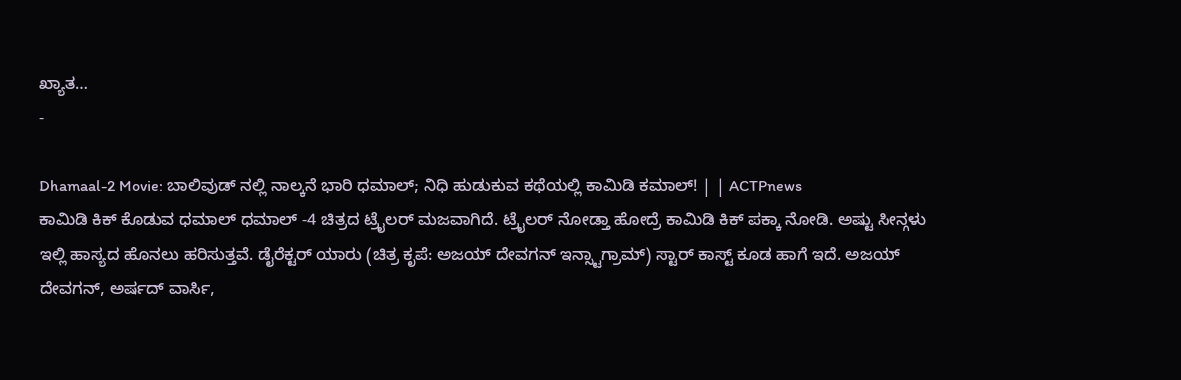ಖ್ಯಾತ…
-

Dhamaal-2 Movie: ಬಾಲಿವುಡ್ ನಲ್ಲಿ ನಾಲ್ಕನೆ ಭಾರಿ ಧಮಾಲ್; ನಿಧಿ ಹುಡುಕುವ ಕಥೆಯಲ್ಲಿ ಕಾಮಿಡಿ ಕಮಾಲ್! | | ACTPnews
ಕಾಮಿಡಿ ಕಿಕ್ ಕೊಡುವ ಧಮಾಲ್ ಧಮಾಲ್ -4 ಚಿತ್ರದ ಟ್ರೈಲರ್ ಮಜವಾಗಿದೆ. ಟ್ರೈಲರ್ ನೋಡ್ತಾ ಹೋದ್ರೆ ಕಾಮಿಡಿ ಕಿಕ್ ಪಕ್ಕಾ ನೋಡಿ. ಅಷ್ಟು ಸೀನ್ಗಳು ಇಲ್ಲಿ ಹಾಸ್ಯದ ಹೊನಲು ಹರಿಸುತ್ತವೆ. ಡೈರೆಕ್ಟರ್ ಯಾರು (ಚಿತ್ರ ಕೃಪೆ: ಅಜಯ್ ದೇವಗನ್ ಇನ್ಸ್ಟಾಗ್ರಾಮ್) ಸ್ಟಾರ್ ಕಾಸ್ಟ್ ಕೂಡ ಹಾಗೆ ಇದೆ. ಅಜಯ್ ದೇವಗನ್, ಅರ್ಷದ್ ವಾರ್ಸಿ,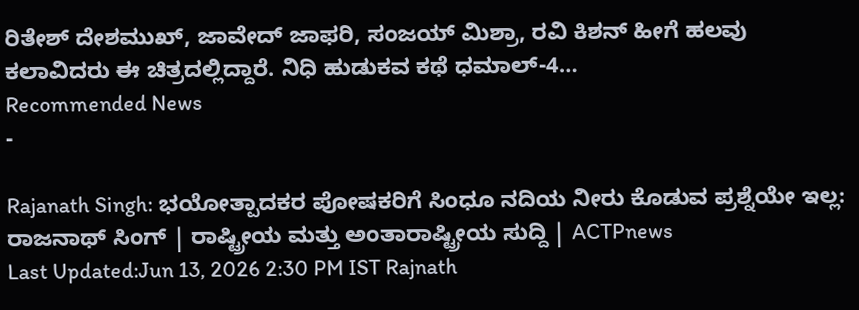ರಿತೇಶ್ ದೇಶಮುಖ್, ಜಾವೇದ್ ಜಾಫರಿ, ಸಂಜಯ್ ಮಿಶ್ರಾ, ರವಿ ಕಿಶನ್ ಹೀಗೆ ಹಲವು ಕಲಾವಿದರು ಈ ಚಿತ್ರದಲ್ಲಿದ್ದಾರೆ. ನಿಧಿ ಹುಡುಕವ ಕಥೆ ಧಮಾಲ್-4…
Recommended News
-

Rajanath Singh: ಭಯೋತ್ಪಾದಕರ ಪೋಷಕರಿಗೆ ಸಿಂಧೂ ನದಿಯ ನೀರು ಕೊಡುವ ಪ್ರಶ್ನೆಯೇ ಇಲ್ಲ: ರಾಜನಾಥ್ ಸಿಂಗ್ | ರಾಷ್ಟ್ರೀಯ ಮತ್ತು ಅಂತಾರಾಷ್ಟ್ರೀಯ ಸುದ್ದಿ | ACTPnews
Last Updated:Jun 13, 2026 2:30 PM IST Rajnath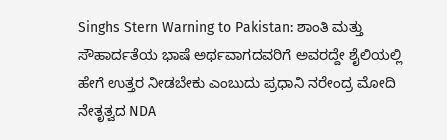Singhs Stern Warning to Pakistan: ಶಾಂತಿ ಮತ್ತು ಸೌಹಾರ್ದತೆಯ ಭಾಷೆ ಅರ್ಥವಾಗದವರಿಗೆ ಅವರದ್ದೇ ಶೈಲಿಯಲ್ಲಿ ಹೇಗೆ ಉತ್ತರ ನೀಡಬೇಕು ಎಂಬುದು ಪ್ರಧಾನಿ ನರೇಂದ್ರ ಮೋದಿ ನೇತೃತ್ವದ NDA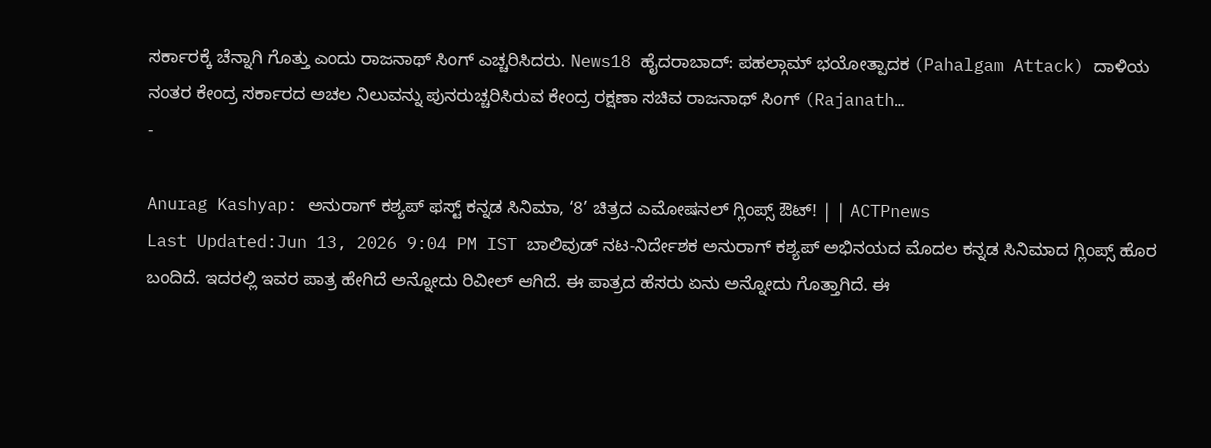ಸರ್ಕಾರಕ್ಕೆ ಚೆನ್ನಾಗಿ ಗೊತ್ತು ಎಂದು ರಾಜನಾಥ್ ಸಿಂಗ್ ಎಚ್ಚರಿಸಿದರು. News18 ಹೈದರಾಬಾದ್: ಪಹಲ್ಗಾಮ್ ಭಯೋತ್ಪಾದಕ (Pahalgam Attack) ದಾಳಿಯ ನಂತರ ಕೇಂದ್ರ ಸರ್ಕಾರದ ಅಚಲ ನಿಲುವನ್ನು ಪುನರುಚ್ಚರಿಸಿರುವ ಕೇಂದ್ರ ರಕ್ಷಣಾ ಸಚಿವ ರಾಜನಾಥ್ ಸಿಂಗ್ (Rajanath…
-

Anurag Kashyap: ಅನುರಾಗ್ ಕಶ್ಯಪ್ ಫಸ್ಟ್ ಕನ್ನಡ ಸಿನಿಮಾ, ‘8’ ಚಿತ್ರದ ಎಮೋಷನಲ್ ಗ್ಲಿಂಪ್ಸ್ ಔಟ್! | | ACTPnews
Last Updated:Jun 13, 2026 9:04 PM IST ಬಾಲಿವುಡ್ ನಟ-ನಿರ್ದೇಶಕ ಅನುರಾಗ್ ಕಶ್ಯಪ್ ಅಭಿನಯದ ಮೊದಲ ಕನ್ನಡ ಸಿನಿಮಾದ ಗ್ಲಿಂಪ್ಸ್ ಹೊರ ಬಂದಿದೆ. ಇದರಲ್ಲಿ ಇವರ ಪಾತ್ರ ಹೇಗಿದೆ ಅನ್ನೋದು ರಿವೀಲ್ ಆಗಿದೆ. ಈ ಪಾತ್ರದ ಹೆಸರು ಏನು ಅನ್ನೋದು ಗೊತ್ತಾಗಿದೆ. ಈ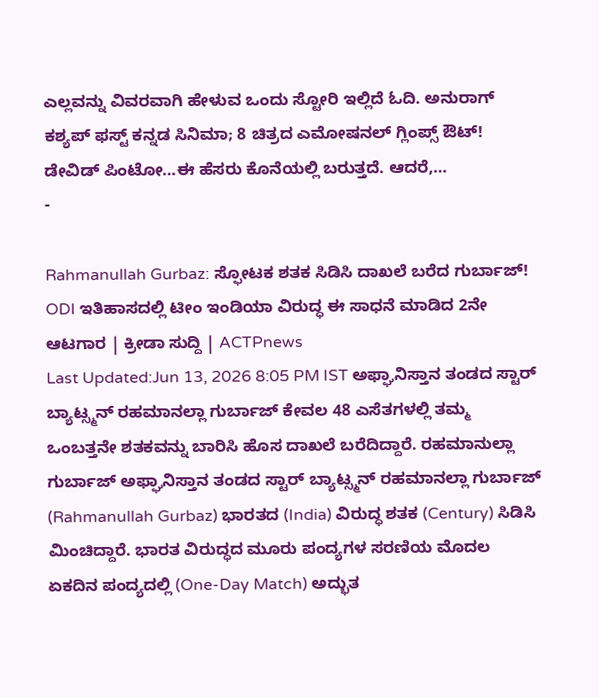ಎಲ್ಲವನ್ನು ವಿವರವಾಗಿ ಹೇಳುವ ಒಂದು ಸ್ಟೋರಿ ಇಲ್ಲಿದೆ ಓದಿ. ಅನುರಾಗ್ ಕಶ್ಯಪ್ ಫಸ್ಟ್ ಕನ್ನಡ ಸಿನಿಮಾ; 8 ಚಿತ್ರದ ಎಮೋಷನಲ್ ಗ್ಲಿಂಪ್ಸ್ ಔಟ್! ಡೇವಿಡ್ ಪಿಂಟೋ…ಈ ಹೆಸರು ಕೊನೆಯಲ್ಲಿ ಬರುತ್ತದೆ. ಆದರೆ,…
-

Rahmanullah Gurbaz: ಸ್ಫೋಟಕ ಶತಕ ಸಿಡಿಸಿ ದಾಖಲೆ ಬರೆದ ಗುರ್ಬಾಜ್! ODI ಇತಿಹಾಸದಲ್ಲಿ ಟೀಂ ಇಂಡಿಯಾ ವಿರುದ್ಧ ಈ ಸಾಧನೆ ಮಾಡಿದ 2ನೇ ಆಟಗಾರ | ಕ್ರೀಡಾ ಸುದ್ದಿ | ACTPnews
Last Updated:Jun 13, 2026 8:05 PM IST ಅಫ್ಘಾನಿಸ್ತಾನ ತಂಡದ ಸ್ಟಾರ್ ಬ್ಯಾಟ್ಸ್ಮನ್ ರಹಮಾನಲ್ಲಾ ಗುರ್ಬಾಜ್ ಕೇವಲ 48 ಎಸೆತಗಳಲ್ಲಿ ತಮ್ಮ ಒಂಬತ್ತನೇ ಶತಕವನ್ನು ಬಾರಿಸಿ ಹೊಸ ದಾಖಲೆ ಬರೆದಿದ್ದಾರೆ. ರಹಮಾನುಲ್ಲಾ ಗುರ್ಬಾಜ್ ಅಫ್ಘಾನಿಸ್ತಾನ ತಂಡದ ಸ್ಟಾರ್ ಬ್ಯಾಟ್ಸ್ಮನ್ ರಹಮಾನಲ್ಲಾ ಗುರ್ಬಾಜ್ (Rahmanullah Gurbaz) ಭಾರತದ (India) ವಿರುದ್ಧ ಶತಕ (Century) ಸಿಡಿಸಿ ಮಿಂಚಿದ್ದಾರೆ. ಭಾರತ ವಿರುದ್ಧದ ಮೂರು ಪಂದ್ಯಗಳ ಸರಣಿಯ ಮೊದಲ ಏಕದಿನ ಪಂದ್ಯದಲ್ಲಿ (One-Day Match) ಅದ್ಭುತ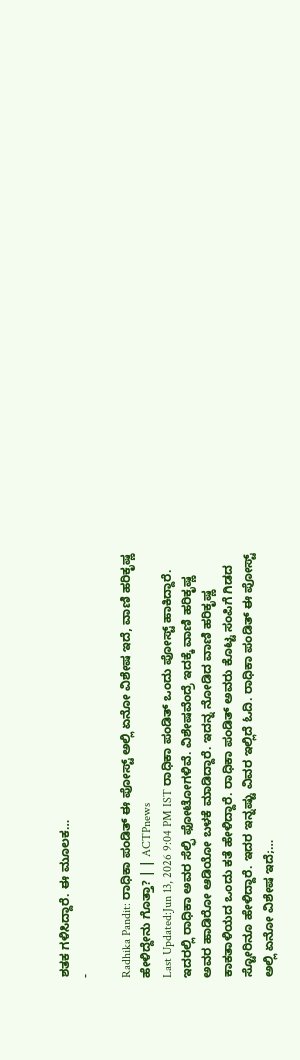ಶತಕ ಗಳಿಸಿದ್ದಾರೆ. ಈ ಮೂಲಕ…
-

Radhika Pandit: ರಾಧಿಕಾ ಪಂಡಿತ್ ಈ ಪೋಸ್ಟ್ ಅಲ್ಲಿ ಏನೋ ವಿಶೇಷ ಇದೆ, ವಾಣಿ ಹರಿಕೃಷ್ಣ ಹೇಳಿದ್ದೇನು ಗೊತ್ತಾ? | | ACTPnews
Last Updated:Jun 13, 2026 9:04 PM IST ರಾಧಿಕಾ ಪಂಡಿತ್ ಒಂದು ಪೋಸ್ಟ್ ಹಾಕಿದ್ದಾರೆ. ಇದರಲ್ಲಿ ರಾಧಿಕಾ ಅವರ ಸೆಲ್ಫಿ ಫೋಟೋಗಳಿವೆ. ವಿಶೇಷವೆಂದ್ರೆ ಇದಕ್ಕೆ ವಾಣಿ ಹರಿಕೃಷ್ಣ ಅವರ ಹಾಡಿರೋ ಆಡಿಯೋ ಬಳಕೆ ಮಾಡಿದ್ದಾರೆ. ಇದನ್ನ ನೋಡಿದ ವಾಣಿ ಹರಿಕೃಷ್ಣ ಕಾಕತಾಳಿಯದ ಒಂದು ಕತೆ ಹೇಳಿದ್ದಾರೆ. ರಾಧಿಕಾ ಪಂಡಿತ್ ಅವರು ಕೊಟ್ಟ ಸಂಪಿಗೆ ಗಿಡದ ಸ್ಟೋರಿನೂ ಹೇಳಿದ್ದಾರೆ. ಇದರ ಇನ್ನಷ್ಟು ವಿವರ ಇಲ್ಲಿದೆ ಓದಿ. ರಾಧಿಕಾ ಪಂಡಿತ್ ಈ ಪೋಸ್ಟ್ ಅಲ್ಲಿ ಏನೋ ವಿಶೇಷ ಇದೆ;…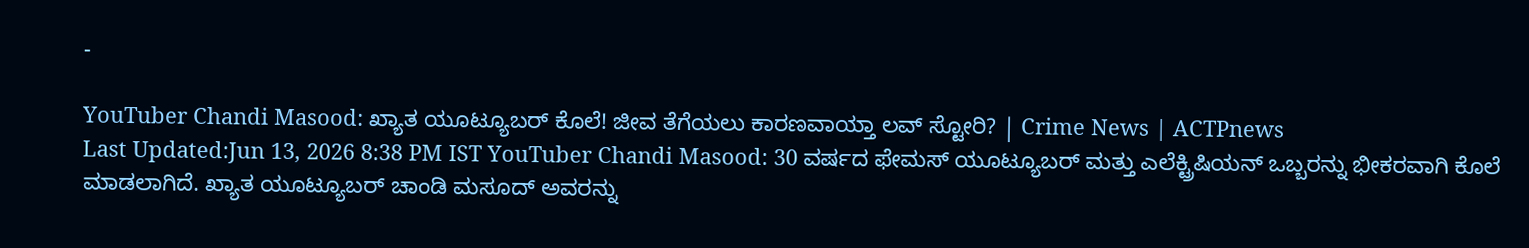-

YouTuber Chandi Masood: ಖ್ಯಾತ ಯೂಟ್ಯೂಬರ್ ಕೊಲೆ! ಜೀವ ತೆಗೆಯಲು ಕಾರಣವಾಯ್ತಾ ಲವ್ ಸ್ಟೋರಿ? | Crime News | ACTPnews
Last Updated:Jun 13, 2026 8:38 PM IST YouTuber Chandi Masood: 30 ವರ್ಷದ ಫೇಮಸ್ ಯೂಟ್ಯೂಬರ್ ಮತ್ತು ಎಲೆಕ್ಟ್ರಿಷಿಯನ್ ಒಬ್ಬರನ್ನು ಭೀಕರವಾಗಿ ಕೊಲೆ ಮಾಡಲಾಗಿದೆ. ಖ್ಯಾತ ಯೂಟ್ಯೂಬರ್ ಚಾಂಡಿ ಮಸೂದ್ ಅವರನ್ನು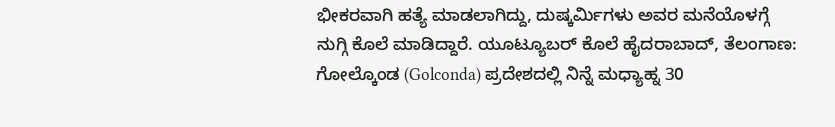ಭೀಕರವಾಗಿ ಹತ್ಯೆ ಮಾಡಲಾಗಿದ್ದು, ದುಷ್ಕರ್ಮಿಗಳು ಅವರ ಮನೆಯೊಳಗ್ಗೆ ನುಗ್ಗಿ ಕೊಲೆ ಮಾಡಿದ್ದಾರೆ. ಯೂಟ್ಯೂಬರ್ ಕೊಲೆ ಹೈದರಾಬಾದ್, ತೆಲಂಗಾಣ: ಗೋಲ್ಕೊಂಡ (Golconda) ಪ್ರದೇಶದಲ್ಲಿ ನಿನ್ನೆ ಮಧ್ಯಾಹ್ನ 30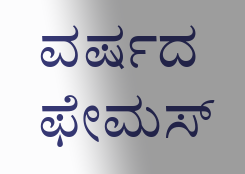ವರ್ಷದ ಫೇಮಸ್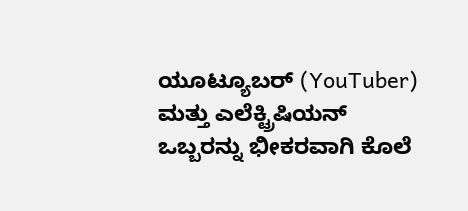ಯೂಟ್ಯೂಬರ್ (YouTuber) ಮತ್ತು ಎಲೆಕ್ಟ್ರಿಷಿಯನ್ ಒಬ್ಬರನ್ನು ಭೀಕರವಾಗಿ ಕೊಲೆ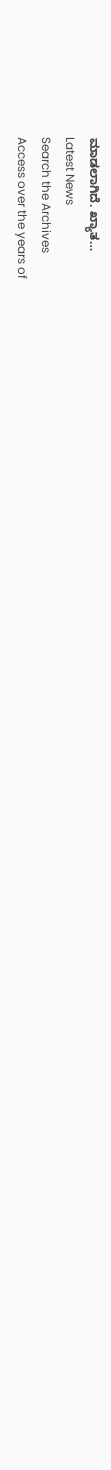ಮಾಡಲಾಗಿದೆ. ಖ್ಯಾತ…
Latest News
Search the Archives
Access over the years of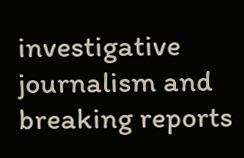investigative journalism and breaking reports